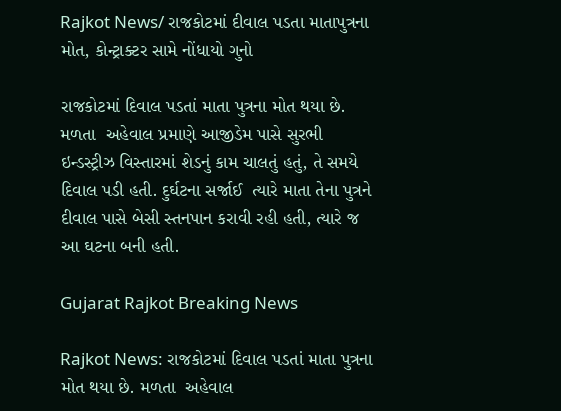Rajkot News/ રાજકોટમાં દીવાલ પડતા માતાપુત્રના મોત, કોન્ટ્રાક્ટર સામે નોંધાયો ગુનો

રાજકોટમાં દિવાલ પડતાં માતા પુત્રના મોત થયા છે. મળતા  અહેવાલ પ્રમાણે આજીડેમ પાસે સુરભી ઇન્ડસ્ટ્રીઝ વિસ્તારમાં શેડનું કામ ચાલતું હતું, તે સમયે દિવાલ પડી હતી. દુર્ઘટના સર્જાઈ  ત્યારે માતા તેના પુત્રને દીવાલ પાસે બેસી સ્તનપાન કરાવી રહી હતી, ત્યારે જ આ ઘટના બની હતી.

Gujarat Rajkot Breaking News

Rajkot News: રાજકોટમાં દિવાલ પડતાં માતા પુત્રના મોત થયા છે. મળતા  અહેવાલ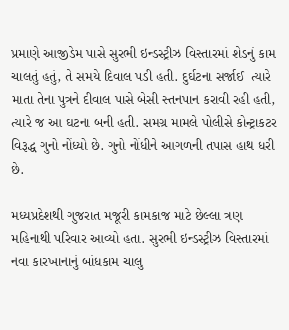પ્રમાણે આજીડેમ પાસે સુરભી ઇન્ડસ્ટ્રીઝ વિસ્તારમાં શેડનું કામ ચાલતું હતું, તે સમયે દિવાલ પડી હતી. દુર્ઘટના સર્જાઈ  ત્યારે માતા તેના પુત્રને દીવાલ પાસે બેસી સ્તનપાન કરાવી રહી હતી, ત્યારે જ આ ઘટના બની હતી. સમગ્ર મામલે પોલીસે કોન્ટ્રાકટર વિરૂદ્ધ ગુનો નોંધ્યો છે. ગુનો નોંધીને આગળની તપાસ હાથ ધરી છે.

મધ્યપ્રદેશથી ગુજરાત મજૂરી કામકાજ માટે છેલ્લા ત્રણ મહિનાથી પરિવાર આવ્યો હતા. સુરભી ઇન્ડસ્ટ્રીઝ વિસ્તારમાં નવા કારખાનાનું બાંધકામ ચાલુ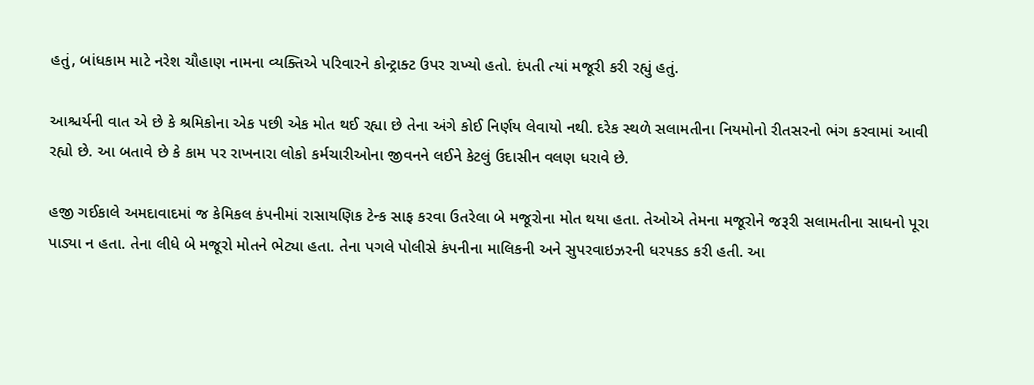હતું, બાંધકામ માટે નરેશ ચૌહાણ નામના વ્યક્તિએ પરિવારને કોન્ટ્રાક્ટ ઉપર રાખ્યો હતો. દંપતી ત્યાં મજૂરી કરી રહ્યું હતું.

આશ્ચર્યની વાત એ છે કે શ્રમિકોના એક પછી એક મોત થઈ રહ્યા છે તેના અંગે કોઈ નિર્ણય લેવાયો નથી. દરેક સ્થળે સલામતીના નિયમોનો રીતસરનો ભંગ કરવામાં આવી રહ્યો છે. આ બતાવે છે કે કામ પર રાખનારા લોકો કર્મચારીઓના જીવનને લઈને કેટલું ઉદાસીન વલણ ધરાવે છે.

હજી ગઈકાલે અમદાવાદમાં જ કેમિકલ કંપનીમાં રાસાયણિક ટેન્ક સાફ કરવા ઉતરેલા બે મજૂરોના મોત થયા હતા. તેઓએ તેમના મજૂરોને જરૂરી સલામતીના સાધનો પૂરા પાડ્યા ન હતા. તેના લીધે બે મજૂરો મોતને ભેટ્યા હતા. તેના પગલે પોલીસે કંપનીના માલિકની અને સુપરવાઇઝરની ધરપકડ કરી હતી. આ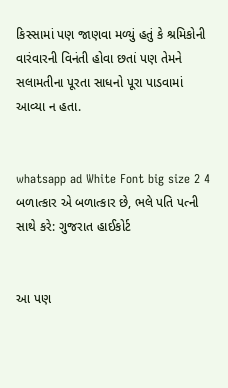કિસ્સામાં પણ જાણવા મળ્યું હતું કે શ્રમિકોની વારંવારની વિનંતી હોવા છતાં પણ તેમને સલામતીના પૂરતા સાધનો પૂરા પાડવામાં આવ્યા ન હતા.


whatsapp ad White Font big size 2 4 બળાત્કાર એ બળાત્કાર છે, ભલે પતિ પત્ની સાથે કરે: ગુજરાત હાઈકોર્ટ


આ પણ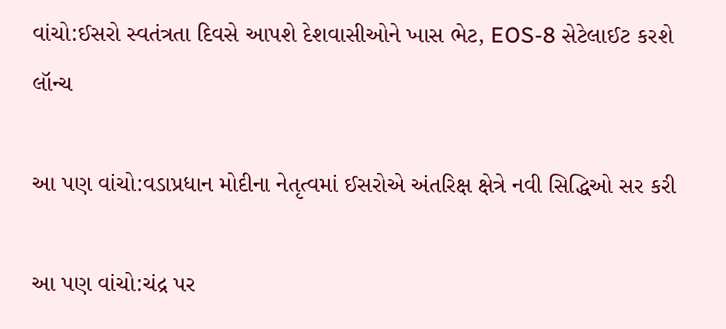વાંચો:ઈસરો સ્વતંત્રતા દિવસે આપશે દેશવાસીઓને ખાસ ભેટ, EOS-8 સેટેલાઈટ કરશે લૉન્ચ

આ પણ વાંચો:વડાપ્રધાન મોદીના નેતૃત્વમાં ઈસરોએ અંતરિક્ષ ક્ષેત્રે નવી સિદ્ધિઓ સર કરી

આ પણ વાંચો:ચંદ્ર પર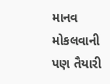માનવ મોકલવાની પણ તૈયારી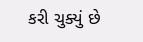કરી ચુક્યું છે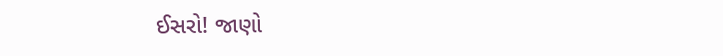ઈસરો! જાણો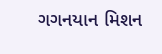ગગનયાન મિશન